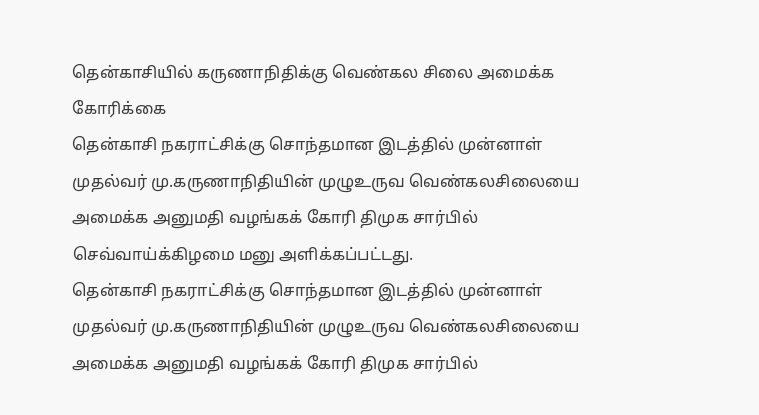தென்காசியில் கருணாநிதிக்கு வெண்கல சிலை அமைக்க கோரிக்கை
தென்காசி நகராட்சிக்கு சொந்தமான இடத்தில் முன்னாள் முதல்வர் மு.கருணாநிதியின் முழுஉருவ வெண்கலசிலையை அமைக்க அனுமதி வழங்கக் கோரி திமுக சார்பில் செவ்வாய்க்கிழமை மனு அளிக்கப்பட்டது.
தென்காசி நகராட்சிக்கு சொந்தமான இடத்தில் முன்னாள் முதல்வர் மு.கருணாநிதியின் முழுஉருவ வெண்கலசிலையை அமைக்க அனுமதி வழங்கக் கோரி திமுக சார்பில்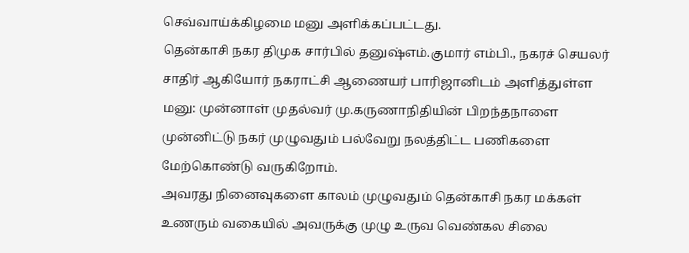செவ்வாய்க்கிழமை மனு அளிக்கப்பட்டது.
தென்காசி நகர திமுக சார்பில் தனுஷ்எம்.குமார் எம்பி., நகரச் செயலர் சாதிர் ஆகியோர் நகராட்சி ஆணையர் பாரிஜானிடம் அளித்துள்ள மனு: முன்னாள் முதல்வர் மு.கருணாநிதியின் பிறந்தநாளை முன்னிட்டு நகர் முழுவதும் பல்வேறு நலத்திட்ட பணிகளை மேற்கொண்டு வருகிறோம்.
அவரது நினைவுகளை காலம் முழுவதும் தென்காசி நகர மக்கள் உணரும் வகையில் அவருக்கு முழு உருவ வெண்கல சிலை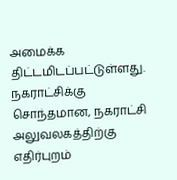அமைக்க திட்டமிடப்பட்டுள்ளது. நகராட்சிக்கு சொந்தமான, நகராட்சி அலுவலகத்திற்கு எதிர்புறம்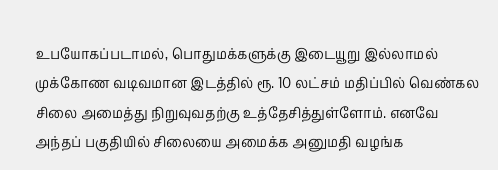உபயோகப்படாமல், பொதுமக்களுக்கு இடையூறு இல்லாமல் முக்கோண வடிவமான இடத்தில் ரூ. 10 லட்சம் மதிப்பில் வெண்கல சிலை அமைத்து நிறுவுவதற்கு உத்தேசித்துள்ளோம். எனவே அந்தப் பகுதியில் சிலையை அமைக்க அனுமதி வழங்க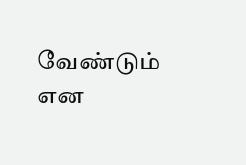வேண்டும் என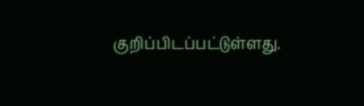குறிப்பிடப்பட்டுள்ளது.